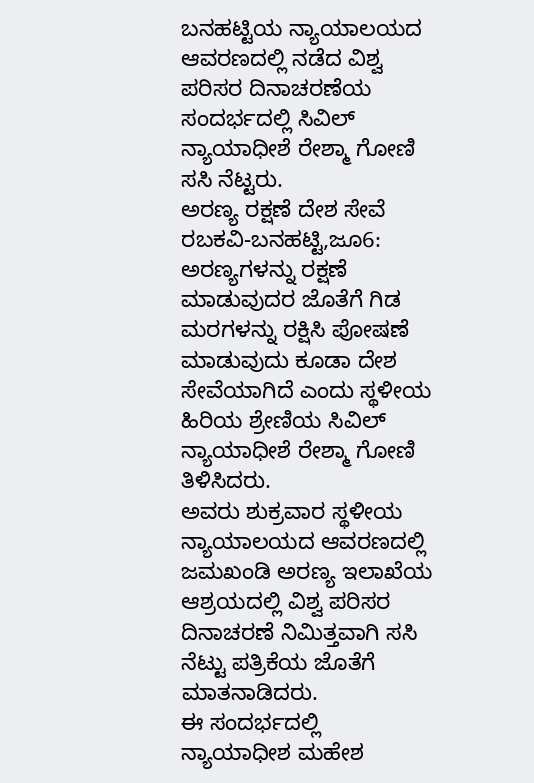ಬನಹಟ್ಟಿಯ ನ್ಯಾಯಾಲಯದ ಆವರಣದಲ್ಲಿ ನಡೆದ ವಿಶ್ವ ಪರಿಸರ ದಿನಾಚರಣೆಯ ಸಂದರ್ಭದಲ್ಲಿ ಸಿವಿಲ್ ನ್ಯಾಯಾಧೀಶೆ ರೇಶ್ಮಾ ಗೋಣಿ ಸಸಿ ನೆಟ್ಟರು.
ಅರಣ್ಯ ರಕ್ಷಣೆ ದೇಶ ಸೇವೆ
ರಬಕವಿ-ಬನಹಟ್ಟಿ,ಜೂ6: ಅರಣ್ಯಗಳನ್ನು ರಕ್ಷಣೆ ಮಾಡುವುದರ ಜೊತೆಗೆ ಗಿಡ ಮರಗಳನ್ನು ರಕ್ಷಿಸಿ ಪೋಷಣೆ ಮಾಡುವುದು ಕೂಡಾ ದೇಶ ಸೇವೆಯಾಗಿದೆ ಎಂದು ಸ್ಥಳೀಯ ಹಿರಿಯ ಶ್ರೇಣಿಯ ಸಿವಿಲ್ ನ್ಯಾಯಾಧೀಶೆ ರೇಶ್ಮಾ ಗೋಣಿ ತಿಳಿಸಿದರು.
ಅವರು ಶುಕ್ರವಾರ ಸ್ಥಳೀಯ ನ್ಯಾಯಾಲಯದ ಆವರಣದಲ್ಲಿ ಜಮಖಂಡಿ ಅರಣ್ಯ ಇಲಾಖೆಯ ಆಶ್ರಯದಲ್ಲಿ ವಿಶ್ವ ಪರಿಸರ ದಿನಾಚರಣೆ ನಿಮಿತ್ತವಾಗಿ ಸಸಿ ನೆಟ್ಟು ಪತ್ರಿಕೆಯ ಜೊತೆಗೆ ಮಾತನಾಡಿದರು.
ಈ ಸಂದರ್ಭದಲ್ಲಿ ನ್ಯಾಯಾಧೀಶ ಮಹೇಶ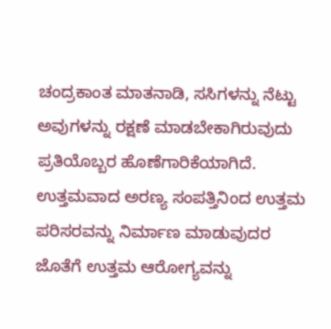ಚಂದ್ರಕಾಂತ ಮಾತನಾಡಿ, ಸಸಿಗಳನ್ನು ನೆಟ್ಟು ಅವುಗಳನ್ನು ರಕ್ಷಣೆ ಮಾಡಬೇಕಾಗಿರುವುದು ಪ್ರತಿಯೊಬ್ಬರ ಹೊಣೆಗಾರಿಕೆಯಾಗಿದೆ. ಉತ್ತಮವಾದ ಅರಣ್ಯ ಸಂಪತ್ತಿನಿಂದ ಉತ್ತಮ ಪರಿಸರವನ್ನು ನಿರ್ಮಾಣ ಮಾಡುವುದರ ಜೊತೆಗೆ ಉತ್ತಮ ಆರೋಗ್ಯವನ್ನು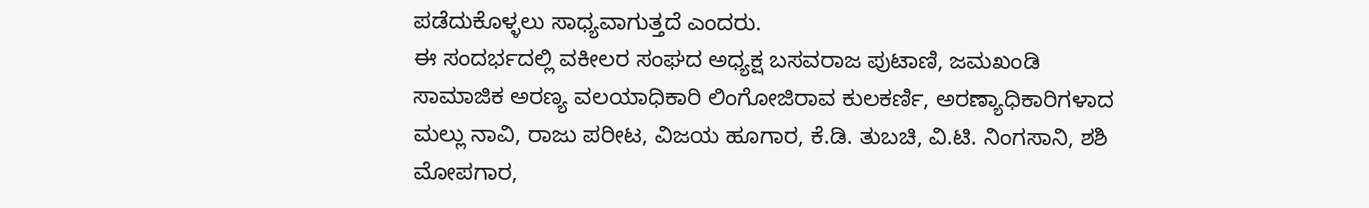ಪಡೆದುಕೊಳ್ಳಲು ಸಾಧ್ಯವಾಗುತ್ತದೆ ಎಂದರು.
ಈ ಸಂದರ್ಭದಲ್ಲಿ ವಕೀಲರ ಸಂಘದ ಅಧ್ಯಕ್ಷ ಬಸವರಾಜ ಪುಟಾಣಿ, ಜಮಖಂಡಿ ಸಾಮಾಜಿಕ ಅರಣ್ಯ ವಲಯಾಧಿಕಾರಿ ಲಿಂಗೋಜಿರಾವ ಕುಲಕರ್ಣಿ, ಅರಣ್ಯಾಧಿಕಾರಿಗಳಾದ ಮಲ್ಲು ನಾವಿ, ರಾಜು ಪರೀಟ, ವಿಜಯ ಹೂಗಾರ, ಕೆ.ಡಿ. ತುಬಚಿ, ವಿ.ಟಿ. ನಿಂಗಸಾನಿ, ಶಶಿ ಮೋಪಗಾರ,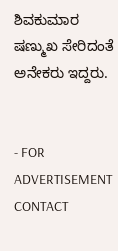ಶಿವಕುಮಾರ ಷಣ್ಮುಖ ಸೇರಿದಂತೆ ಅನೇಕರು ಇದ್ದರು.


- FOR  ADVERTISEMENT CONTACT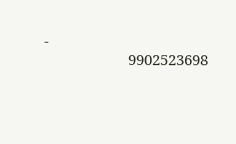-
                     9902523698